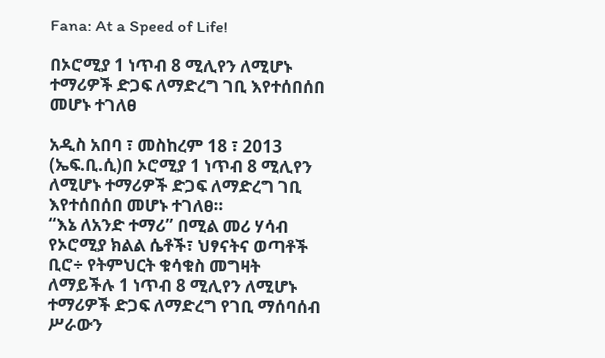Fana: At a Speed of Life!

በኦሮሚያ 1 ነጥብ 8 ሚሊየን ለሚሆኑ ተማሪዎች ድጋፍ ለማድረግ ገቢ እየተሰበሰበ መሆኑ ተገለፀ

አዲስ አበባ ፣ መስከረም 18 ፣ 2013 (ኤፍ.ቢ.ሲ)በ ኦሮሚያ 1 ነጥብ 8 ሚሊየን ለሚሆኑ ተማሪዎች ድጋፍ ለማድረግ ገቢ እየተሰበሰበ መሆኑ ተገለፀ።
“እኔ ለአንድ ተማሪ” በሚል መሪ ሃሳብ የኦሮሚያ ክልል ሴቶች፣ ህፃናትና ወጣቶች ቢሮ÷ የትምህርት ቁሳቁስ መግዛት ለማይችሉ 1 ነጥብ 8 ሚሊየን ለሚሆኑ ተማሪዎች ድጋፍ ለማድረግ የገቢ ማሰባሰብ ሥራውን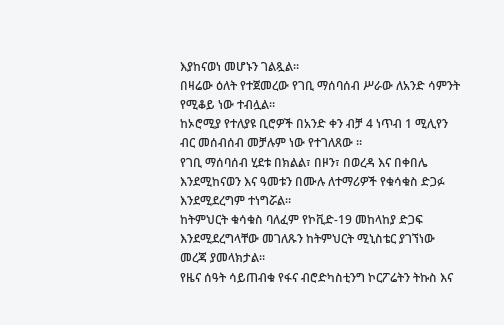እያከናወነ መሆኑን ገልጿል።
በዛሬው ዕለት የተጀመረው የገቢ ማሰባሰብ ሥራው ለአንድ ሳምንት የሚቆይ ነው ተብሏል።
ከኦሮሚያ የተለያዩ ቢሮዎች በአንድ ቀን ብቻ 4 ነጥብ 1 ሚሊየን ብር መሰብሰብ መቻሉም ነው የተገለጸው ።
የገቢ ማሰባሰብ ሂደቱ በክልል፣ በዞን፣ በወረዳ እና በቀበሌ እንደሚከናወን እና ዓመቱን በሙሉ ለተማሪዎች የቁሳቁስ ድጋፉ እንደሚደረግም ተነግሯል።
ከትምህርት ቁሳቁስ ባለፈም የኮቪድ-19 መከላከያ ድጋፍ እንደሚደረግላቸው መገለጹን ከትምህርት ሚኒስቴር ያገኘነው መረጃ ያመላክታል።
የዜና ሰዓት ሳይጠብቁ የፋና ብሮድካስቲንግ ኮርፖሬትን ትኩስ እና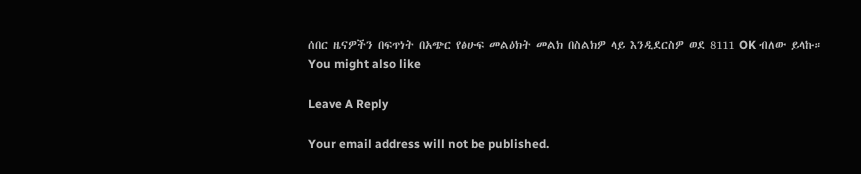ሰበር ዜናዎችን በፍጥነት በአጭር የፅሁፍ መልዕክት መልክ በስልክዎ ላይ እንዲደርስዎ ወደ 8111 OK ብለው ይላኩ።
You might also like

Leave A Reply

Your email address will not be published.